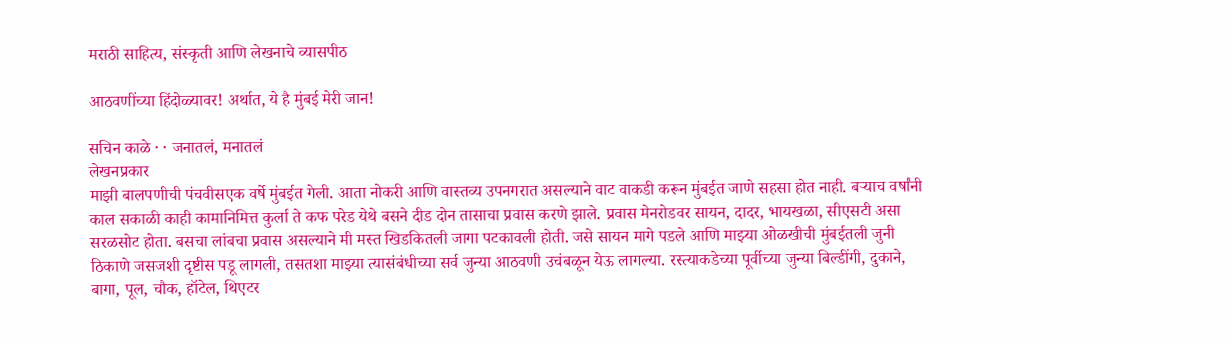मराठी साहित्य, संस्कृती आणि लेखनाचे व्यासपीठ

आठवणींच्या हिंदोळ्यावर! अर्थात, ये है मुंबई मेरी जान!

सचिन काळे · · जनातलं, मनातलं
लेखनप्रकार
माझी बालपणीची पंचवीसएक वर्षे मुंबईत गेली. आता नोकरी आणि वास्तव्य उपनगरात असल्याने वाट वाकडी करून मुंबईत जाणे सहसा होत नाही. बऱ्याच वर्षांनी काल सकाळी काही कामानिमित्त कुर्ला ते कफ परेड येथे बसने दीड दोन तासाचा प्रवास करणे झाले. प्रवास मेनरोडवर सायन, दादर, भायखळा, सीएसटी असा सरळसोट होता. बसचा लांबचा प्रवास असल्याने मी मस्त खिडकितली जागा पटकावली होती. जसे सायन मागे पडले आणि माझ्या ओळखीची मुंबईतली जुनी ठिकाणे जसजशी दृष्टीस पडू लागली, तसतशा माझ्या त्यासंबंधीच्या सर्व जुन्या आठवणी उचंबळून येऊ लागल्या. रस्त्याकडेच्या पूर्वीच्या जुन्या बिल्डींगी, दुकाने, बागा, पूल, चौक, हॉटेल, थिएटर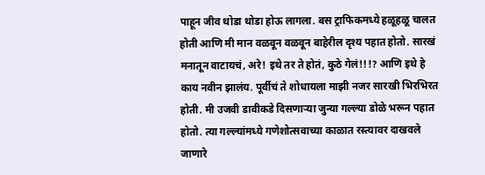पाहून जीव थोडा थोडा होऊ लागला. बस ट्राफिकमध्ये हळूहळू चालत होती आणि मी मान वळवून वळवून बाहेरील दृश्य पहात होतो. सारखं मनातून वाटायचं, अरे! इथे तर ते होतं, कुठे गेलं!!!? आणि इथे हे काय नवीन झालंय. पूर्वीचं ते शोधायला माझी नजर सारखी भिरभिरत होती. मी उजवी डावीकडे दिसणाऱ्या जुन्या गल्ल्या डोळे भरून पहात होतो. त्या गल्ल्यांमध्ये गणेशोत्सवाच्या काळात रस्त्यावर दाखवले जाणारे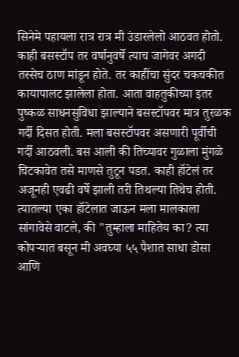सिनेमे पहायला रात्र रात्र मी उंडारलेलो आठवत होतो. काही बसस्टॉप तर वर्षानुवर्षे त्याच जागेवर अगदी तस्सेच ठाण मांडून होते. तर काहींचा सुंदर चकचकीत कायापालट झालेला होता. आता वाहतुकीच्या इतर पुष्कळ साधनसुविधा झाल्याने बसस्टॉपवर मात्र तुरळक गर्दी दिसत होती. मला बसस्टॉपवर असणारी पूर्वीची गर्दी आठवली. बस आली की तिच्यावर गुळाला मुंगळे चिटकावेत तसे माणसे तुटून पडत. काही हॉटेलं तर अजूनही एवढी वर्षे झाली तरी तिथल्या तिथेच होती. त्यातल्या एका हॉटेलात जाऊन मला मालकाला सांगावेसे वाटले, की "तुम्हाला माहितेय का? त्या कोपऱ्यात बसून मी अवघ्या ५५ पैशात साधा डोसा आणि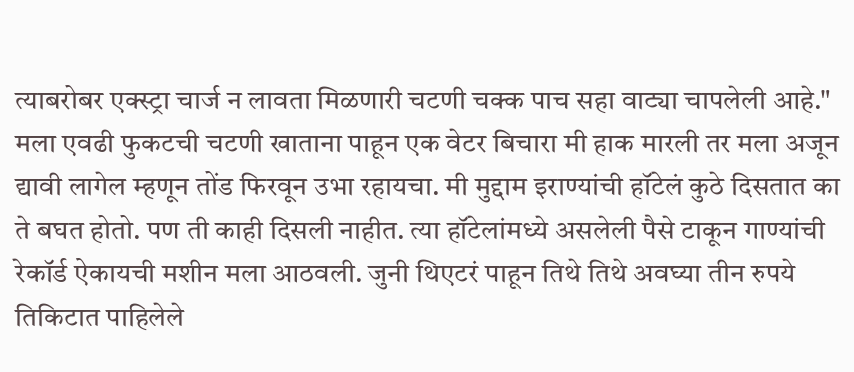त्याबरोबर एक्स्ट्रा चार्ज न लावता मिळणारी चटणी चक्क पाच सहा वाट्या चापलेली आहे." मला एवढी फुकटची चटणी खाताना पाहून एक वेटर बिचारा मी हाक मारली तर मला अजून द्यावी लागेल म्हणून तोंड फिरवून उभा रहायचा. मी मुद्दाम इराण्यांची हॉटेलं कुठे दिसतात का ते बघत होतो. पण ती काही दिसली नाहीत. त्या हॉटेलांमध्ये असलेली पैसे टाकून गाण्यांची रेकॉर्ड ऐकायची मशीन मला आठवली. जुनी थिएटरं पाहून तिथे तिथे अवघ्या तीन रुपये तिकिटात पाहिलेले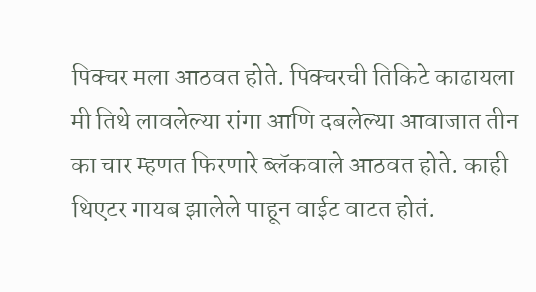पिक्चर मला आठवत होते. पिक्चरची तिकिटे काढायला मी तिथे लावलेल्या रांगा आणि दबलेल्या आवाजात तीन का चार म्हणत फिरणारे ब्लॅकवाले आठवत होते. काही थिएटर गायब झालेले पाहून वाईट वाटत होतं.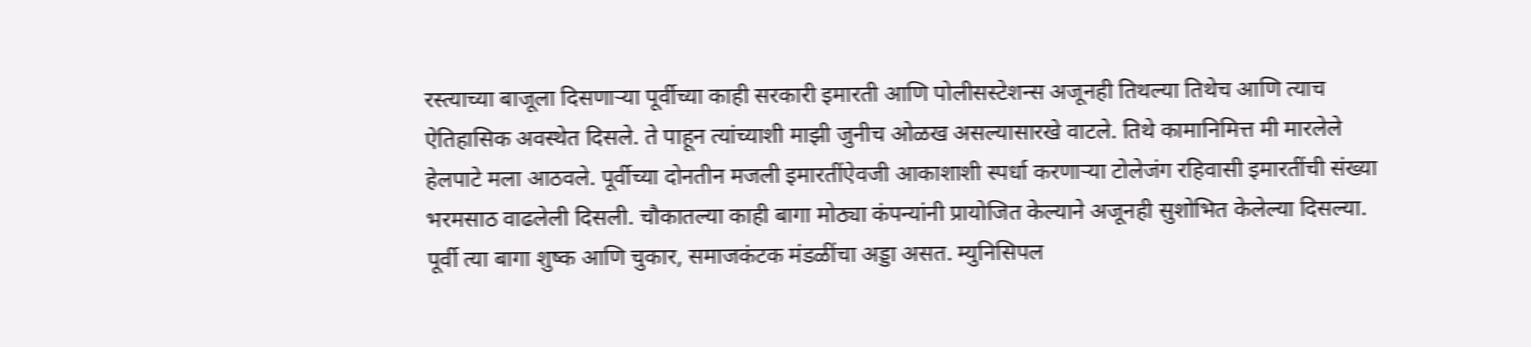रस्त्याच्या बाजूला दिसणाऱ्या पूर्वीच्या काही सरकारी इमारती आणि पोलीसस्टेशन्स अजूनही तिथल्या तिथेच आणि त्याच ऐतिहासिक अवस्थेत दिसले. ते पाहून त्यांच्याशी माझी जुनीच ओळख असल्यासारखे वाटले. तिथे कामानिमित्त मी मारलेले हेलपाटे मला आठवले. पूर्वीच्या दोनतीन मजली इमारतींऐवजी आकाशाशी स्पर्धा करणाऱ्या टोलेजंग रहिवासी इमारतींची संख्या भरमसाठ वाढलेली दिसली. चौकातल्या काही बागा मोठ्या कंपन्यांनी प्रायोजित केल्याने अजूनही सुशोभित केलेल्या दिसल्या. पूर्वी त्या बागा शुष्क आणि चुकार, समाजकंटक मंडळींचा अड्डा असत. म्युनिसिपल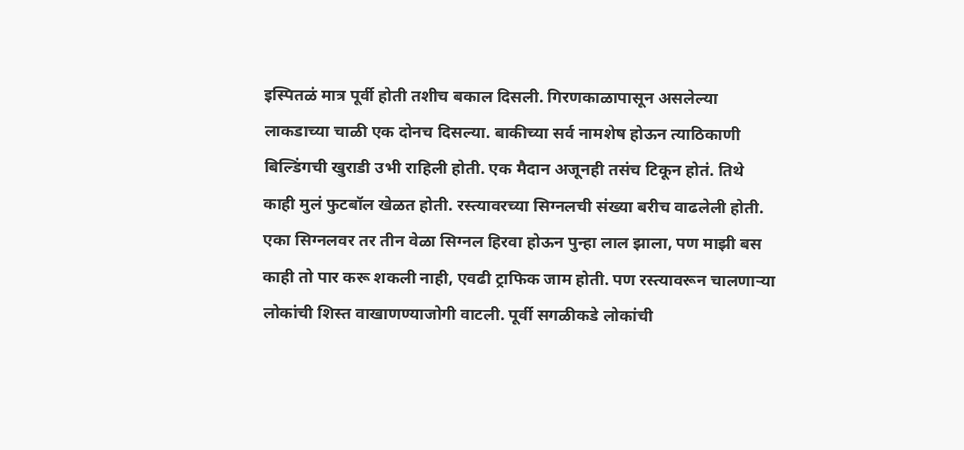इस्पितळं मात्र पूर्वी होती तशीच बकाल दिसली. गिरणकाळापासून असलेल्या लाकडाच्या चाळी एक दोनच दिसल्या. बाकीच्या सर्व नामशेष होऊन त्याठिकाणी बिल्डिंगची खुराडी उभी राहिली होती. एक मैदान अजूनही तसंच टिकून होतं. तिथे काही मुलं फुटबॉल खेळत होती. रस्त्यावरच्या सिग्नलची संख्या बरीच वाढलेली होती. एका सिग्नलवर तर तीन वेळा सिग्नल हिरवा होऊन पुन्हा लाल झाला, पण माझी बस काही तो पार करू शकली नाही, एवढी ट्राफिक जाम होती. पण रस्त्यावरून चालणाऱ्या लोकांची शिस्त वाखाणण्याजोगी वाटली. पूर्वी सगळीकडे लोकांची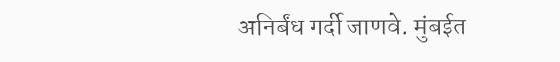अनिर्बंध गर्दी जाणवे. मुंबईत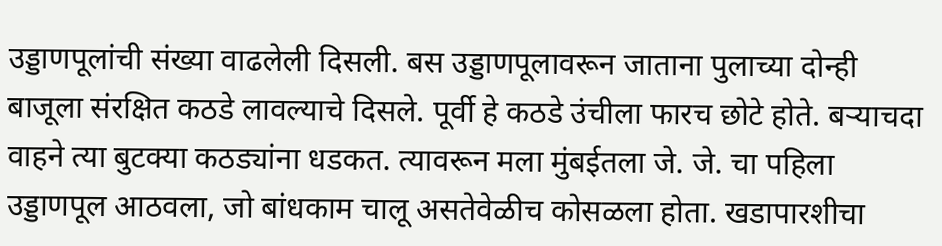उड्डाणपूलांची संख्या वाढलेली दिसली. बस उड्डाणपूलावरून जाताना पुलाच्या दोन्ही बाजूला संरक्षित कठडे लावल्याचे दिसले. पूर्वी हे कठडे उंचीला फारच छोटे होते. बऱ्याचदा वाहने त्या बुटक्या कठड्यांना धडकत. त्यावरून मला मुंबईतला जे. जे. चा पहिला उड्डाणपूल आठवला, जो बांधकाम चालू असतेवेळीच कोसळला होता. खडापारशीचा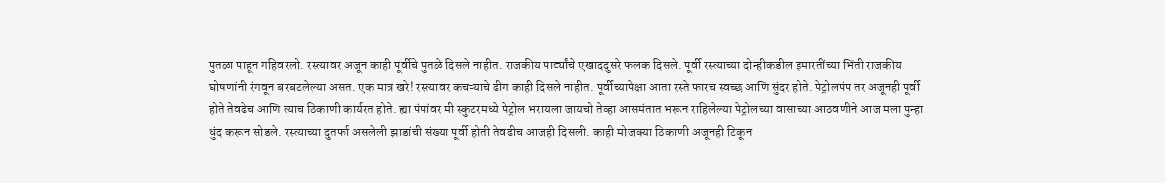पुतळा पाहून गहिवरलो. रस्त्यावर अजून काही पूर्वीचे पुतळे दिसले नाहीत. राजकीय पार्ट्यांचे एखाददुसरे फलक दिसले. पूर्वी रस्त्याच्या दोन्हीकडील इमारतींच्या भिंती राजकीय घोषणांनी रंगवून बरबटलेल्या असत. एक मात्र खरे! रस्त्यावर कचऱ्याचे ढीग काही दिसले नाहीत. पूर्वीच्यापेक्षा आता रस्ते फारच स्वच्छ आणि सुंदर होते. पेट्रोलपंप तर अजूनही पूर्वी होते तेवढेच आणि त्याच ठिकाणी कार्यरत होते. ह्या पंपांवर मी स्कुटरमध्ये पेट्रोल भरायला जायचो तेव्हा आसमंतात भरून राहिलेल्या पेट्रोलच्या वासाच्या आठवणीने आज मला पुन्हा धुंद करून सोडले. रस्त्याच्या दुतर्फा असलेली झाडांची संख्या पूर्वी होती तेवढीच आजही दिसली. काही मोजक्या ठिकाणी अजूनही टिकून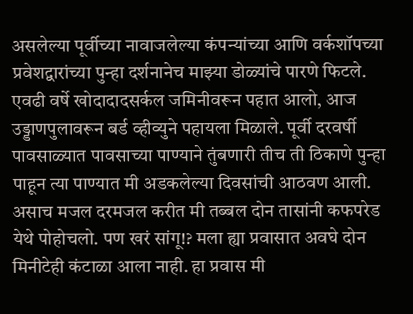असलेल्या पूर्वीच्या नावाजलेल्या कंपन्यांच्या आणि वर्कशॉपच्या प्रवेशद्वारांच्या पुन्हा दर्शनानेच माझ्या डोळ्यांचे पारणे फिटले. एवढी वर्षे खोदादादसर्कल जमिनीवरून पहात आलो, आज उड्डाणपुलावरून बर्ड व्हीव्युने पहायला मिळाले. पूर्वी दरवर्षी पावसाळ्यात पावसाच्या पाण्याने तुंबणारी तीच ती ठिकाणे पुन्हा पाहून त्या पाण्यात मी अडकलेल्या दिवसांची आठवण आली. असाच मजल दरमजल करीत मी तब्बल दोन तासांनी कफपरेड येथे पोहोचलो. पण खरं सांगू!? मला ह्या प्रवासात अवघे दोन मिनीटेही कंटाळा आला नाही. हा प्रवास मी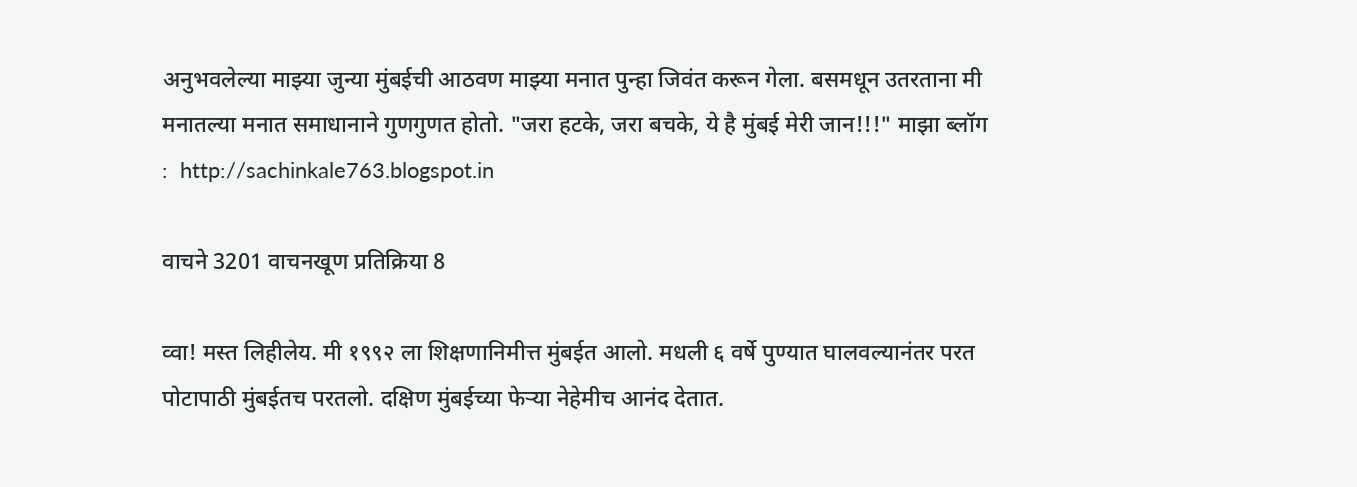अनुभवलेल्या माझ्या जुन्या मुंबईची आठवण माझ्या मनात पुन्हा जिवंत करून गेला. बसमधून उतरताना मी मनातल्या मनात समाधानाने गुणगुणत होतो. "जरा हटके, जरा बचके, ये है मुंबई मेरी जान!!!" माझा ब्लॉग  :  http://sachinkale763.blogspot.in

वाचने 3201 वाचनखूण प्रतिक्रिया 8

व्वा! मस्त लिहीलेय. मी १९९२ ला शिक्षणानिमीत्त मुंबईत आलो. मधली ६ वर्षे पुण्यात घालवल्यानंतर परत पोटापाठी मुंबईतच परतलो. दक्षिण मुंबईच्या फेर्‍या नेहेमीच आनंद देतात.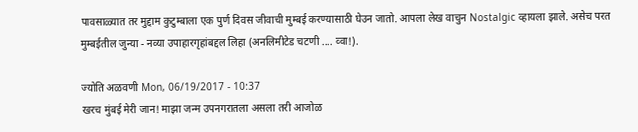पावसाळ्यात तर मुद्दाम कुटुम्बाला एक पुर्ण दिवस जीवाची मुम्बई करण्यासाठी घेउन जातो. आपला लेख वाचुन Nostalgic व्हायला झाले. असेच परत मुम्बईतील जुन्या - नव्या उपाहारगृहांबद्दल लिहा (अनलिमीटेड चटणी .... व्वा!).

ज्योति अळवणी Mon, 06/19/2017 - 10:37
खरच मुंबई मेरी जान! माझा जन्म उपनगरातला असला तरी आजोळ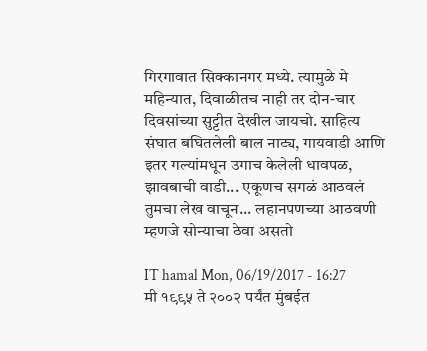गिरगावात सिक्कानगर मध्ये. त्यामुळे मे महिन्यात, दिवाळीतच नाही तर दोन-चार दिवसांच्या सुट्टीत देखील जायचो. साहित्य संघात बघितलेली बाल नाट्य, गायवाडी आणि इतर गल्यांमधून उगाच केलेली धावपळ, झावबाची वाडी... एकूणच सगळं आठवलं तुमचा लेख वाचून... लहानपणच्या आठवणी म्हणजे सोन्याचा ठेवा असतो

IT hamal Mon, 06/19/2017 - 16:27
मी १९९५ ते २००२ पर्यंत मुंबईत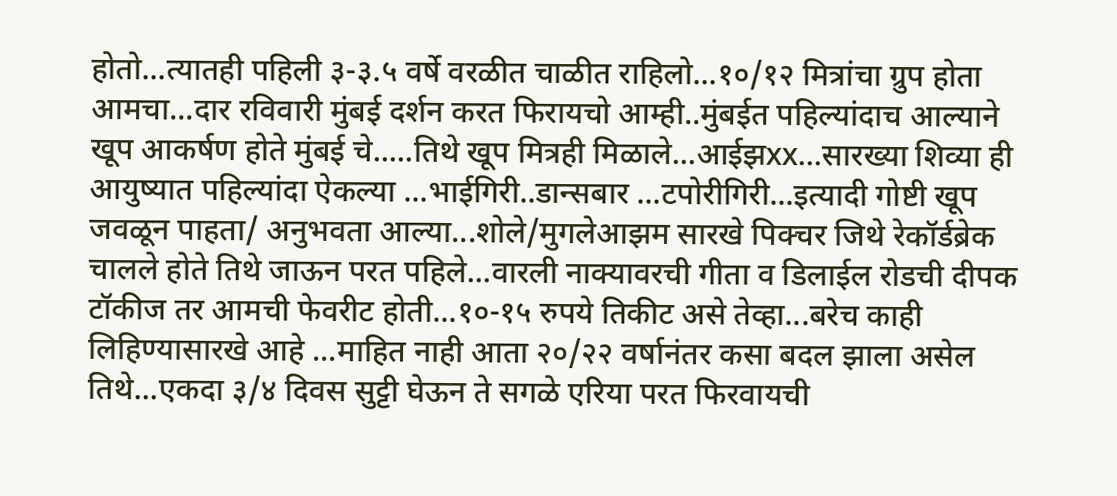होतो...त्यातही पहिली ३-३.५ वर्षे वरळीत चाळीत राहिलो...१०/१२ मित्रांचा ग्रुप होता आमचा...दार रविवारी मुंबई दर्शन करत फिरायचो आम्ही..मुंबईत पहिल्यांदाच आल्याने खूप आकर्षण होते मुंबई चे.....तिथे खूप मित्रही मिळाले...आईझxx...सारख्या शिव्या ही आयुष्यात पहिल्यांदा ऐकल्या ...भाईगिरी..डान्सबार ...टपोरीगिरी...इत्यादी गोष्टी खूप जवळून पाहता/ अनुभवता आल्या...शोले/मुगलेआझम सारखे पिक्चर जिथे रेकॉर्डब्रेक चालले होते तिथे जाऊन परत पहिले...वारली नाक्यावरची गीता व डिलाईल रोडची दीपक टॉकीज तर आमची फेवरीट होती...१०-१५ रुपये तिकीट असे तेव्हा...बरेच काही लिहिण्यासारखे आहे ...माहित नाही आता २०/२२ वर्षानंतर कसा बदल झाला असेल तिथे...एकदा ३/४ दिवस सुट्टी घेऊन ते सगळे एरिया परत फिरवायची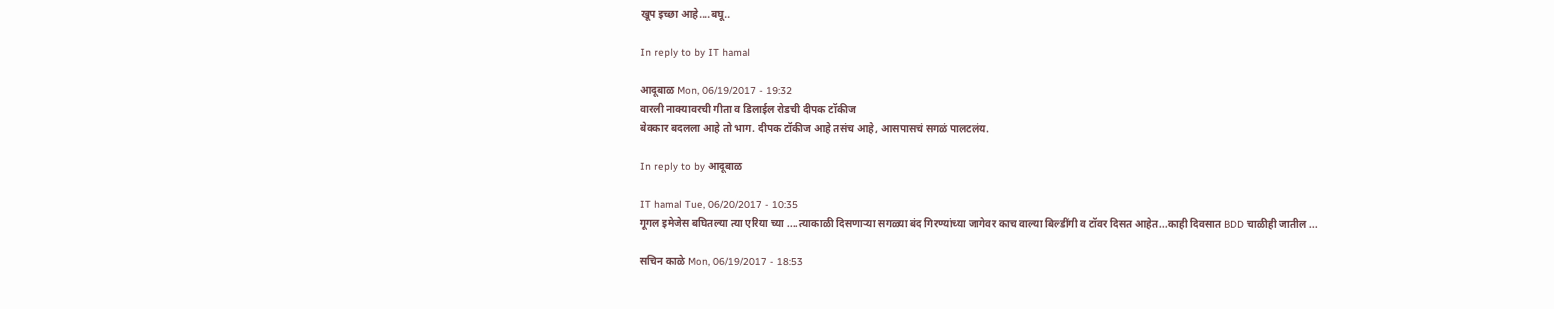खूप इच्छा आहे....बघू..

In reply to by IT hamal

आदूबाळ Mon, 06/19/2017 - 19:32
वारली नाक्यावरची गीता व डिलाईल रोडची दीपक टॉकीज
बेक्कार बदलला आहे तो भाग. दीपक टॉकीज आहे तसंच आहे, आसपासचं सगळं पालटलंय.

In reply to by आदूबाळ

IT hamal Tue, 06/20/2017 - 10:35
गूगल इमेजेस बघितल्या त्या एरिया च्या ....त्याकाळी दिसणाऱ्या सगळ्या बंद गिरण्यांच्या जागेवर काच वाल्या बिल्डींगी व टॉवर दिसत आहेत...काही दिवसात BDD चाळीही जातील ...

सचिन काळे Mon, 06/19/2017 - 18:53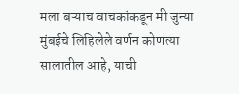मला बऱ्याच वाचकांकडून मी जुन्या मुंबईचे लिहिलेले वर्णन कोणत्या सालातील आहे, याची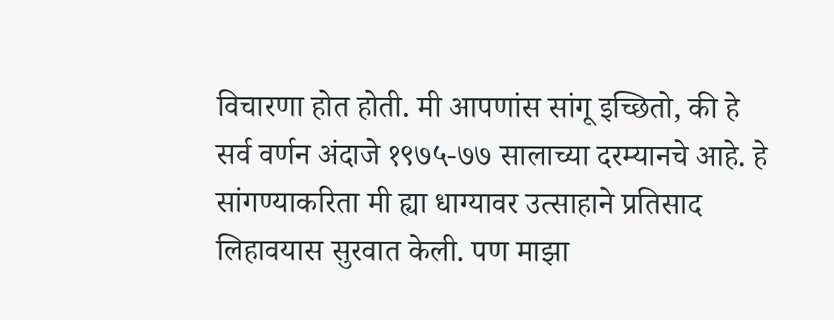विचारणा होत होती. मी आपणांस सांगू इच्छितो, की हे सर्व वर्णन अंदाजे १९७५-७७ सालाच्या दरम्यानचे आहे. हे सांगण्याकरिता मी ह्या धाग्यावर उत्साहाने प्रतिसाद लिहावयास सुरवात केली. पण माझा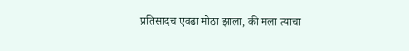प्रतिसादच एवढा मोठा झाला, की मला त्याचा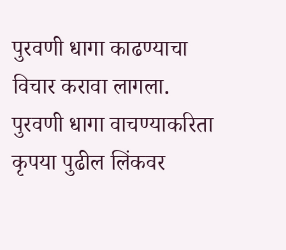पुरवणी धागा काढण्याचा विचार करावा लागला. पुरवणी धागा वाचण्याकरिता कृपया पुढील लिंकवर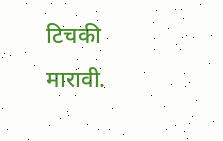टिचकी मारावी.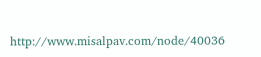http://www.misalpav.com/node/40036